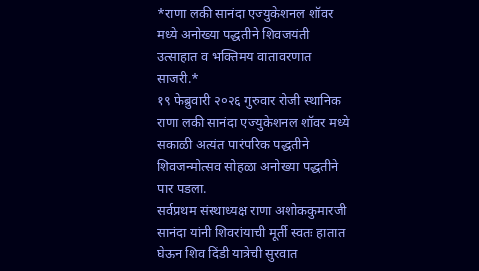*राणा लकी सानंदा एज्युकेशनल शॉवर मध्ये अनोख्या पद्धतीने शिवजयंती उत्साहात व भक्तिमय वातावरणात साजरी.*
१९ फेब्रुवारी २०२६ गुरुवार रोजी स्थानिक राणा लकी सानंदा एज्युकेशनल शॉवर मध्ये सकाळी अत्यंत पारंपरिक पद्धतीने शिवजन्मोत्सव सोहळा अनोख्या पद्धतीने पार पडला.
सर्वप्रथम संस्थाध्यक्ष राणा अशोककुमारजी सानंदा यांनी शिवरांयाची मूर्ती स्वतः हातात घेऊन शिव दिंडी यात्रेची सुरवात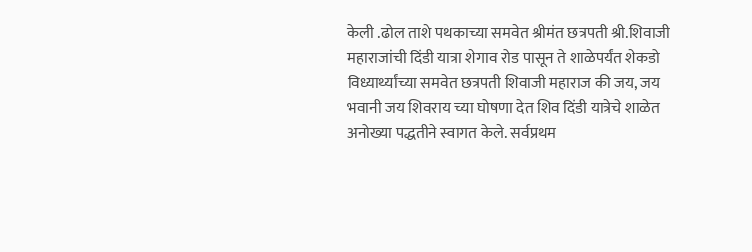केली .ढोल ताशे पथकाच्या समवेत श्रीमंत छत्रपती श्री.शिवाजी महाराजांची दिंडी यात्रा शेगाव रोड पासून ते शाळेपर्यंत शेकडो विध्यार्थ्यांच्या समवेत छत्रपती शिवाजी महाराज की जय, जय भवानी जय शिवराय च्या घोषणा देत शिव दिंडी यात्रेचे शाळेत अनोख्या पद्धतीने स्वागत केले. सर्वप्रथम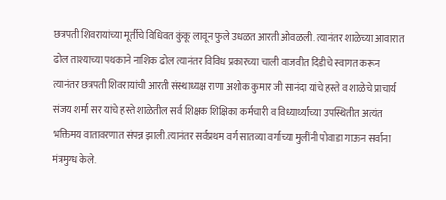छत्रपती शिवरायांच्या मूर्तीचे विधिवत कुंकू लावून फुले उधळत आरती ओवळली. त्यानंतर शाळेच्या आवारात ढोल ताश्याच्या पथकाने नाशिक ढोल त्यानंतर विविध प्रकारच्या चाली वाजवीत दिंडीचे स्वागत करून त्यानंतर छत्रपती शिवरायांची आरती संस्थाध्यक्ष राणा अशोक कुमार जी सानंदा यांचे हस्ते व शाळेचे प्राचार्य संजय शर्मा सर यांचे हस्ते शाळेतील सर्व शिक्षक शिक्षिका कर्मचारी व विध्यार्थ्यांच्या उपस्थितीत अत्यंत भक्तिमय वातावरणात संपन्न झाली.त्यानंतर सर्वप्रथम वर्ग सातव्या वर्गाच्या मुलींनी पोवाडा गाऊन सर्वाना मंत्रमुग्ध केले.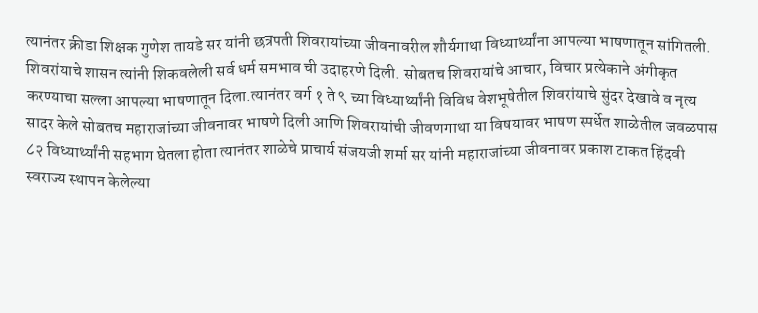त्यानंतर क्रीडा शिक्षक गुणेश तायडे सर यांनी छत्रपती शिवरायांच्या जीवनावरील शौर्यगाथा विध्यार्थ्यांना आपल्या भाषणातून सांगितली.
शिवरांयाचे शासन त्यांनी शिकवलेली सर्व धर्म समभाव ची उदाहरणे दिली. सोबतच शिवरायांचे आचार, विचार प्रत्येकाने अंगीकृत करण्याचा सल्ला आपल्या भाषणातून दिला.त्यानंतर वर्ग १ ते ९ च्या विध्यार्थ्यांनी विविध वेशभूषेतील शिवरांयाचे सुंदर देखावे व नृत्य सादर केले सोबतच महाराजांच्या जीवनावर भाषणे दिली आणि शिवरायांची जीवणगाथा या विषयावर भाषण स्पर्धेत शाळेतील जवळपास ८२ विध्यार्थ्यांनी सहभाग घेतला होता त्यानंतर शाळेचे प्राचार्य संजयजी शर्मा सर यांनी महाराजांच्या जीवनावर प्रकाश टाकत हिंदवी स्वराज्य स्थापन केलेल्या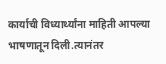कार्याची विध्यार्थ्यांना माहिती आपल्या भाषणातून दिली.त्यानंतर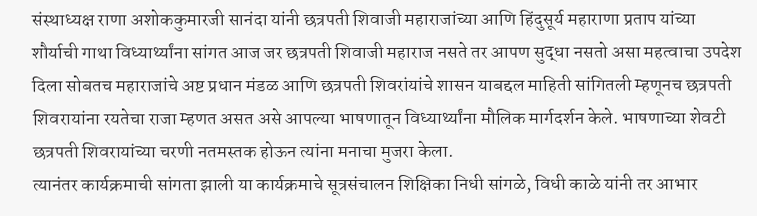संस्थाध्यक्ष राणा अशोककुमारजी सानंदा यांनी छत्रपती शिवाजी महाराजांच्या आणि हिंदुसूर्य महाराणा प्रताप यांच्या शौर्याची गाथा विध्यार्थ्यांना सांगत आज जर छत्रपती शिवाजी महाराज नसते तर आपण सुद्धा नसतो असा महत्वाचा उपदेश दिला सोबतच महाराजांचे अष्ट प्रधान मंडळ आणि छत्रपती शिवरांयांचे शासन याबद्दल माहिती सांगितली म्हणूनच छत्रपती शिवरायांना रयतेचा राजा म्हणत असत असे आपल्या भाषणातून विध्यार्थ्यांना मौलिक मार्गदर्शन केले. भाषणाच्या शेवटी छत्रपती शिवरायांच्या चरणी नतमस्तक होऊन त्यांना मनाचा मुजरा केला.
त्यानंतर कार्यक्रमाची सांगता झाली या कार्यक्रमाचे सूत्रसंचालन शिक्षिका निधी सांगळे, विधी काळे यांनी तर आभार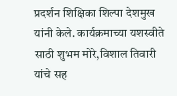प्रदर्शन शिक्षिका शिल्पा देशमुख यांनी केले. कार्यक्रमाच्या यशस्वीते साठी शुभम मोरे,विशाल तिवारी यांचे सह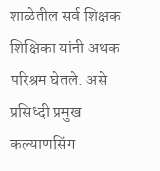शाळेतील सर्व शिक्षक शिक्षिका यांनी अथक परिश्रम घेतले. असे प्रसिध्दी प्रमुख कल्याणसिंग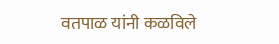वतपाळ यांनी कळविले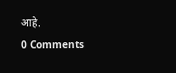आहे.
0 Comments